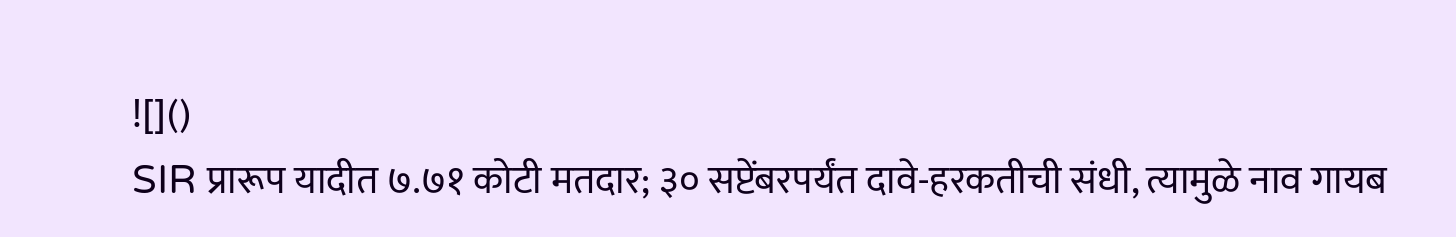![]()
SIR प्रारूप यादीत ७.७१ कोटी मतदार; ३० सप्टेंबरपर्यंत दावे-हरकतीची संधी, त्यामुळे नाव गायब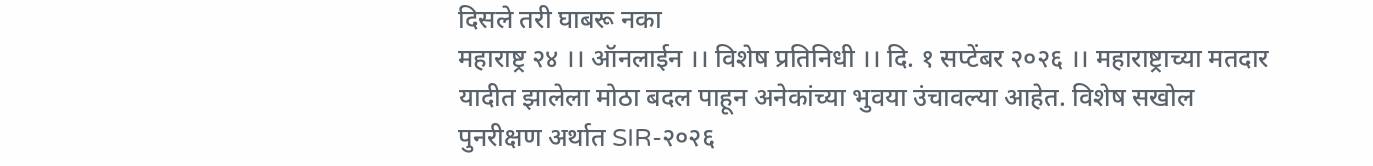दिसले तरी घाबरू नका
महाराष्ट्र २४ ।। ऑनलाईन ।। विशेष प्रतिनिधी ।। दि. १ सप्टेंबर २०२६ ।। महाराष्ट्राच्या मतदार यादीत झालेला मोठा बदल पाहून अनेकांच्या भुवया उंचावल्या आहेत. विशेष सखोल पुनरीक्षण अर्थात SIR-२०२६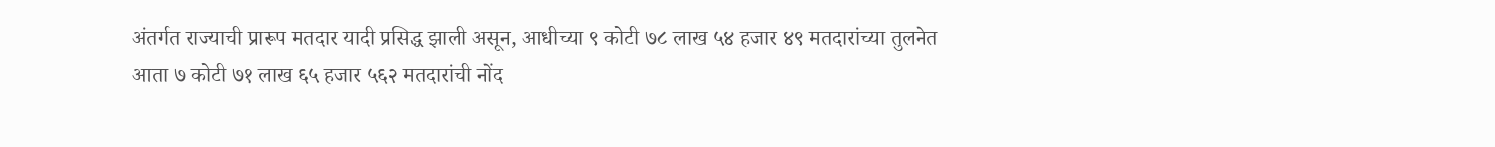अंतर्गत राज्याची प्रारूप मतदार यादी प्रसिद्ध झाली असून, आधीच्या ९ कोटी ७८ लाख ५४ हजार ४९ मतदारांच्या तुलनेत आता ७ कोटी ७१ लाख ६५ हजार ५६२ मतदारांची नोंद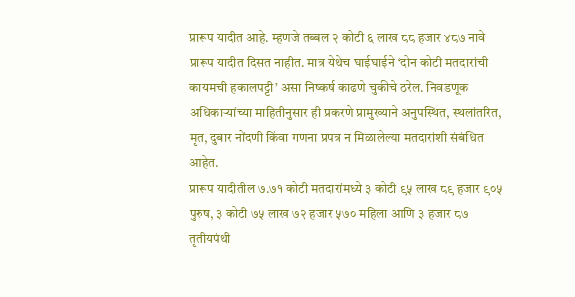प्रारूप यादीत आहे. म्हणजे तब्बल २ कोटी ६ लाख ८८ हजार ४८७ नावे प्रारूप यादीत दिसत नाहीत. मात्र येथेच घाईघाईने ‘दोन कोटी मतदारांची कायमची हकालपट्टी’ असा निष्कर्ष काढणे चुकीचे ठरेल. निवडणूक अधिकाऱ्यांच्या माहितीनुसार ही प्रकरणे प्रामुख्याने अनुपस्थित, स्थलांतरित, मृत, दुबार नोंदणी किंवा गणना प्रपत्र न मिळालेल्या मतदारांशी संबंधित आहेत.
प्रारूप यादीतील ७.७१ कोटी मतदारांमध्ये ३ कोटी ९५ लाख ८९ हजार ९०५ पुरुष, ३ कोटी ७५ लाख ७२ हजार ५७० महिला आणि ३ हजार ८७ तृतीयपंथी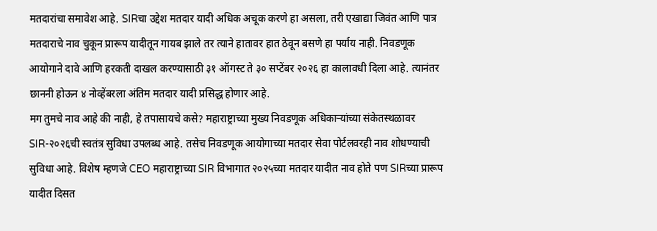मतदारांचा समावेश आहे. SIRचा उद्देश मतदार यादी अधिक अचूक करणे हा असला, तरी एखाद्या जिवंत आणि पात्र मतदाराचे नाव चुकून प्रारूप यादीतून गायब झाले तर त्याने हातावर हात ठेवून बसणे हा पर्याय नाही. निवडणूक आयोगाने दावे आणि हरकती दाखल करण्यासाठी ३१ ऑगस्ट ते ३० सप्टेंबर २०२६ हा कालावधी दिला आहे. त्यानंतर छाननी होऊन ४ नोव्हेंबरला अंतिम मतदार यादी प्रसिद्ध होणार आहे.
मग तुमचे नाव आहे की नाही, हे तपासायचे कसे? महाराष्ट्राच्या मुख्य निवडणूक अधिकाऱ्यांच्या संकेतस्थळावर SIR-२०२६ची स्वतंत्र सुविधा उपलब्ध आहे. तसेच निवडणूक आयोगाच्या मतदार सेवा पोर्टलवरही नाव शोधण्याची सुविधा आहे. विशेष म्हणजे CEO महाराष्ट्राच्या SIR विभागात २०२५च्या मतदार यादीत नाव होते पण SIRच्या प्रारूप यादीत दिसत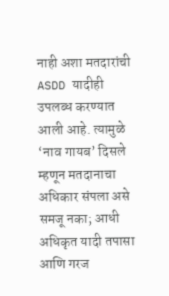नाही अशा मतदारांची ASDD यादीही उपलब्ध करण्यात आली आहे. त्यामुळे ‘नाव गायब’ दिसले म्हणून मतदानाचा अधिकार संपला असे समजू नका; आधी अधिकृत यादी तपासा आणि गरज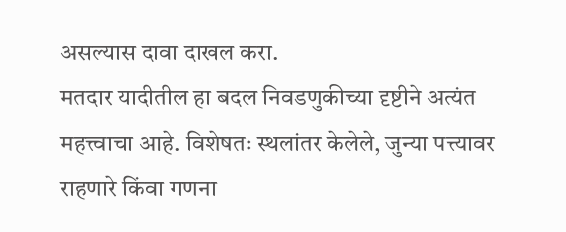असल्यास दावा दाखल करा.
मतदार यादीतील हा बदल निवडणुकीच्या दृष्टीने अत्यंत महत्त्वाचा आहे. विशेषतः स्थलांतर केलेले, जुन्या पत्त्यावर राहणारे किंवा गणना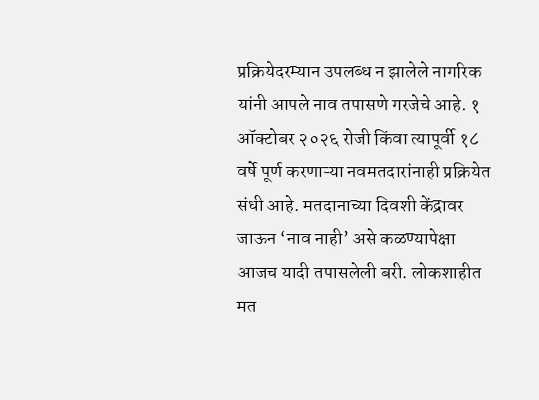प्रक्रियेदरम्यान उपलब्ध न झालेले नागरिक यांनी आपले नाव तपासणे गरजेचे आहे. १ ऑक्टोबर २०२६ रोजी किंवा त्यापूर्वी १८ वर्षे पूर्ण करणाऱ्या नवमतदारांनाही प्रक्रियेत संधी आहे. मतदानाच्या दिवशी केंद्रावर जाऊन ‘नाव नाही’ असे कळण्यापेक्षा आजच यादी तपासलेली बरी. लोकशाहीत मत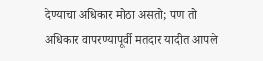देण्याचा अधिकार मोठा असतो; पण तो अधिकार वापरण्यापूर्वी मतदार यादीत आपले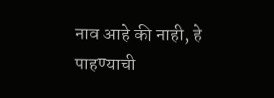नाव आहे की नाही, हे पाहण्याची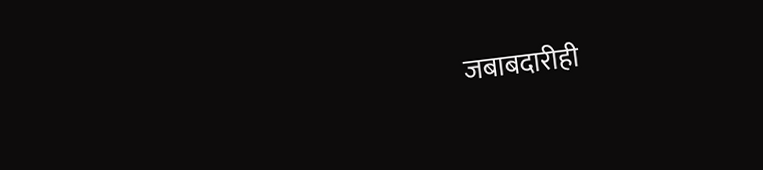जबाबदारीही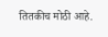तितकीच मोठी आहे.